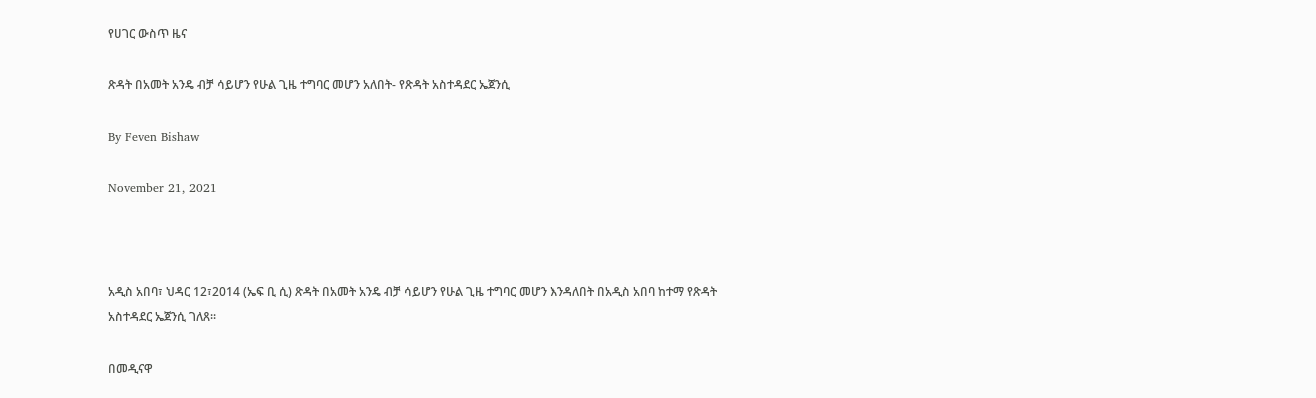የሀገር ውስጥ ዜና

ጽዳት በአመት አንዴ ብቻ ሳይሆን የሁል ጊዜ ተግባር መሆን አለበት- የጽዳት አስተዳደር ኤጀንሲ

By Feven Bishaw

November 21, 2021



አዲስ አበባ፣ ህዳር 12፣2014 (ኤፍ ቢ ሲ) ጽዳት በአመት አንዴ ብቻ ሳይሆን የሁል ጊዜ ተግባር መሆን እንዳለበት በአዲስ አበባ ከተማ የጽዳት አስተዳደር ኤጀንሲ ገለጸ፡፡

በመዲናዋ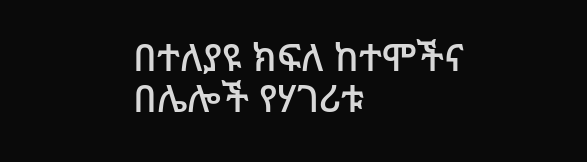በተለያዩ ክፍለ ከተሞችና በሌሎች የሃገሪቱ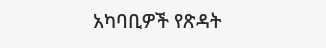አካባቢዎች የጽዳት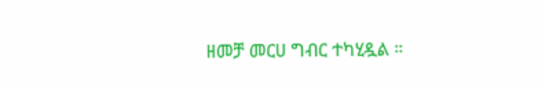ዘመቻ መርሀ ግብር ተካሂዷል ።